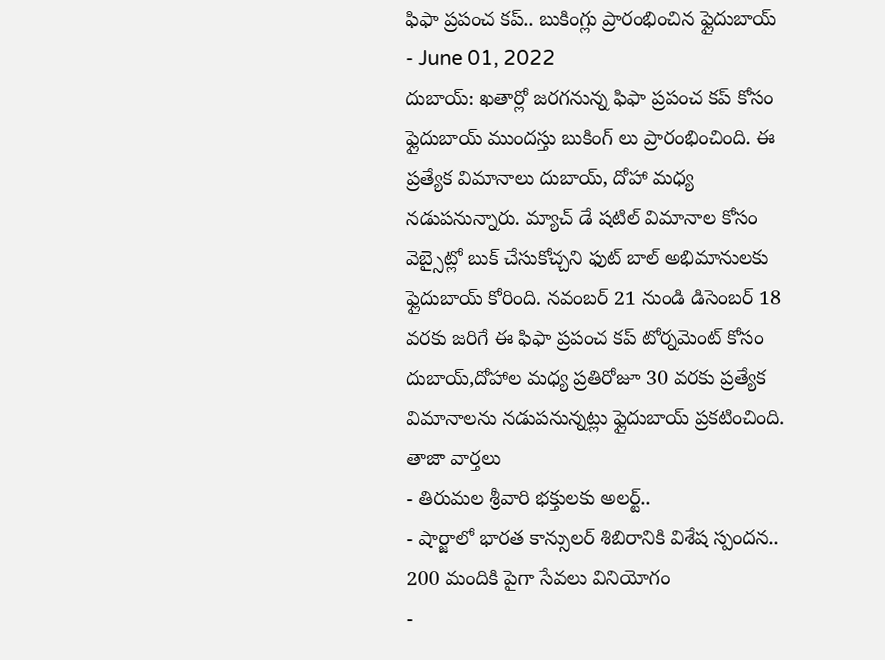ఫిఫా ప్రపంచ కప్.. బుకింగ్లు ప్రారంభించిన ఫ్లైదుబాయ్
- June 01, 2022
దుబాయ్: ఖతార్లో జరగనున్న ఫిఫా ప్రపంచ కప్ కోసం ఫ్లైదుబాయ్ ముందస్తు బుకింగ్ లు ప్రారంభించింది. ఈ ప్రత్యేక విమానాలు దుబాయ్, దోహా మధ్య నడుపనున్నారు. మ్యాచ్ డే షటిల్ విమానాల కోసం వెబ్సైట్లో బుక్ చేసుకోచ్చని ఫుట్ బాల్ అభిమానులకు ఫ్లైదుబాయ్ కోరింది. నవంబర్ 21 నుండి డిసెంబర్ 18 వరకు జరిగే ఈ ఫిఫా ప్రపంచ కప్ టోర్నమెంట్ కోసం దుబాయ్,దోహాల మధ్య ప్రతిరోజూ 30 వరకు ప్రత్యేక విమానాలను నడుపనున్నట్లు ఫ్లైదుబాయ్ ప్రకటించింది.
తాజా వార్తలు
- తిరుమల శ్రీవారి భక్తులకు అలర్ట్..
- షార్జాలో భారత కాన్సులర్ శిబిరానికి విశేష స్పందన.. 200 మందికి పైగా సేవలు వినియోగం
-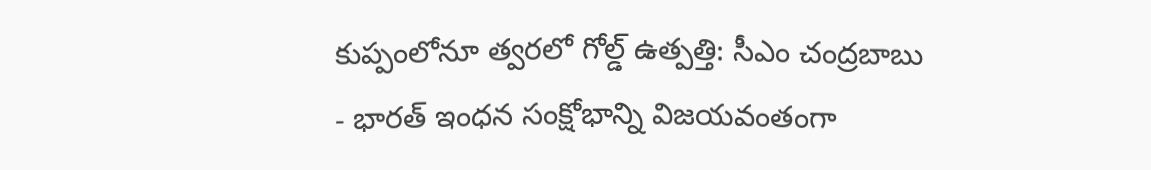కుప్పంలోనూ త్వరలో గోల్డ్ ఉత్పత్తి: సీఎం చంద్రబాబు
- భారత్ ఇంధన సంక్షోభాన్ని విజయవంతంగా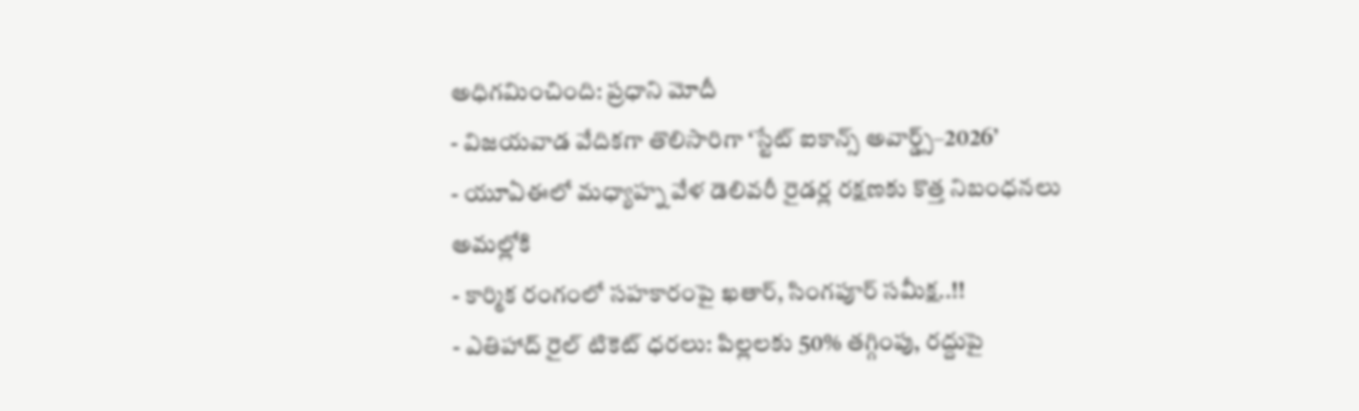అధిగమించింది: ప్రధాని మోదీ
- విజయవాడ వేదికగా తొలిసారిగా ‘స్టేట్ ఐకాన్స్ అవార్డ్స్–2026’
- యూఏఈలో మధ్యాహ్న వేళ డెలివరీ రైడర్ల రక్షణకు కొత్త నిబంధనలు అమల్లోకి
- కార్మిక రంగంలో సహకారంపై ఖతార్, సింగపూర్ సమీక్ష..!!
- ఎతిహాద్ రైల్ టికెట్ ధరలు: పిల్లలకు 50% తగ్గింపు, రద్దుపై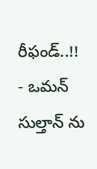రీఫండ్..!!
- ఒమన్ సుల్తాన్ ను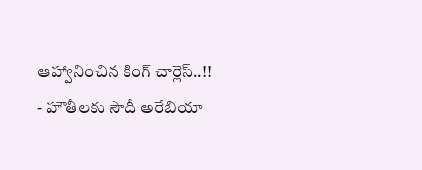ఆహ్వానించిన కింగ్ చార్లెస్..!!
- హౌతీలకు సౌదీ అరేబియా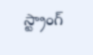స్ట్రాంగ్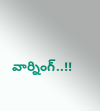వార్నింగ్..!!